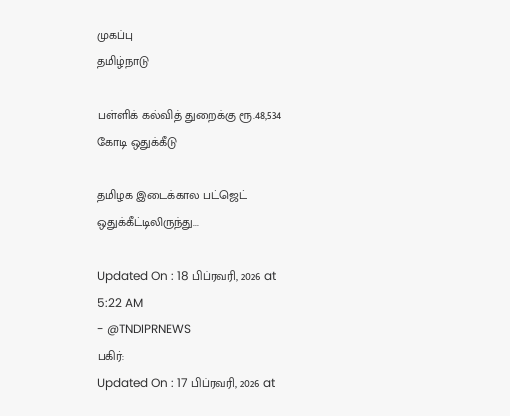முகப்பு
தமிழ்நாடு

பள்ளிக் கல்வித் துறைக்கு ரூ.48,534 கோடி ஒதுக்கீடு

தமிழக இடைக்கால பட்ஜெட் ஒதுக்கீட்டிலிருந்து...

Updated On : 18 பிப்ரவரி, 2026 at 5:22 AM
- @TNDIPRNEWS
பகிர்:
Updated On : 17 பிப்ரவரி, 2026 at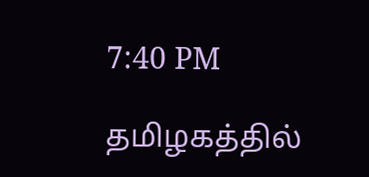7:40 PM

தமிழகத்தில்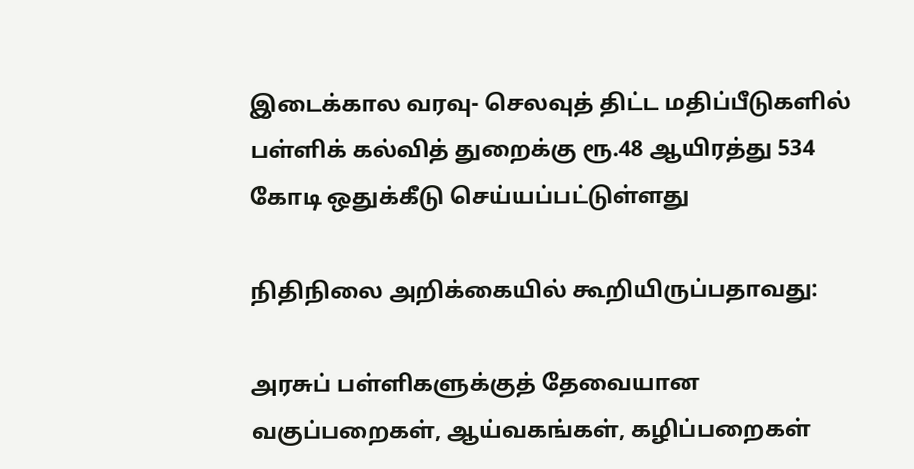இடைக்கால வரவு- செலவுத் திட்ட மதிப்பீடுகளில் பள்ளிக் கல்வித் துறைக்கு ரூ.48 ஆயிரத்து 534 கோடி ஒதுக்கீடு செய்யப்பட்டுள்ளது

நிதிநிலை அறிக்கையில் கூறியிருப்பதாவது:

அரசுப் பள்ளிகளுக்குத் தேவையான வகுப்பறைகள், ஆய்வகங்கள், கழிப்பறைகள்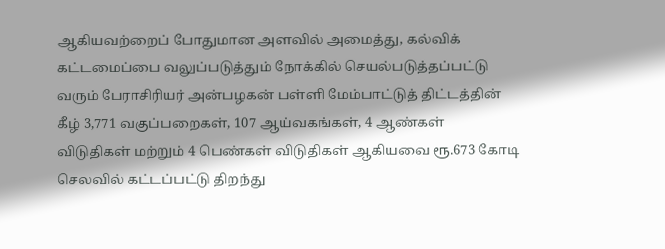ஆகியவற்றைப் போதுமான அளவில் அமைத்து, கல்விக் கட்டமைப்பை வலுப்படுத்தும் நோக்கில் செயல்படுத்தப்பட்டு வரும் பேராசிரியர் அன்பழகன் பள்ளி மேம்பாட்டுத் திட்டத்தின் கீழ் 3,771 வகுப்பறைகள், 107 ஆய்வகங்கள், 4 ஆண்கள் விடுதிகள் மற்றும் 4 பெண்கள் விடுதிகள் ஆகியவை ரூ.673 கோடி செலவில் கட்டப்பட்டு திறந்து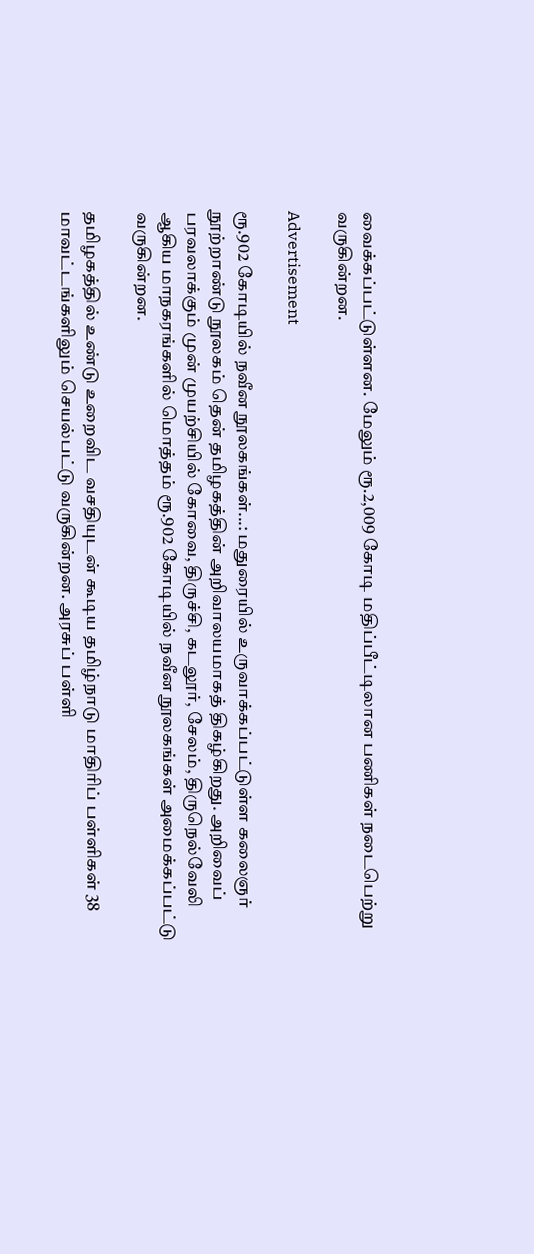வைக்கப்பட்டுள்ளன. மேலும் ரூ.2,009 கோடி மதிப்பீட்டிலான பணிகள் நடைபெற்று வருகின்றன.

Advertisement

ரூ.902 கோடியில் நவீன நூலகங்கள்...: மதுரையில் உருவாக்கப்பட்டுள்ள கலைஞர் நூற்றாண்டு நூலகம் தென் தமிழகத்தின் அறிவாலயமாகத் திகழ்கிறது. அறிவைப் பரவலாக்கும் முன் முயற்சியில் கோவை, திருச்சி, கடலூர், சேலம், திருநெல்வேலி ஆகிய மாநகரங்களில் மொத்தம் ரூ.902 கோடியில் நவீன நூலகங்கள் அமைக்கப்பட்டு வருகின்றன.

தமிழகத்தில் உண்டு உறைவிட வசதியுடன் கூடிய தமிழ்நாடு மாதிரிப் பள்ளிகள் 38 மாவட்டங்களிலும் செயல்பட்டு வருகின்றன. அரசுப் பள்ளி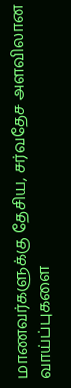மாணவர்களுக்கு தேசிய, சர்வதேச அளவிலான வாய்ப்புகளை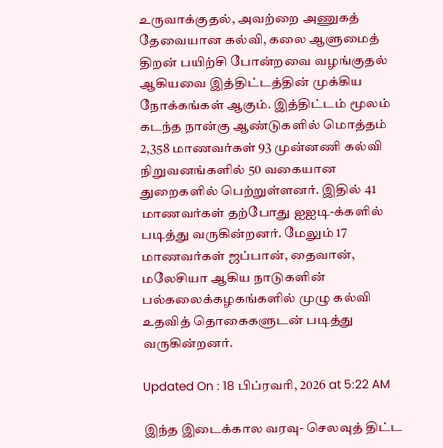உருவாக்குதல், அவற்றை அணுகத் தேவையான கல்வி, கலை ஆளுமைத் திறன் பயிற்சி போன்றவை வழங்குதல் ஆகியவை இத்திட்டத்தின் முக்கிய நோக்கங்கள் ஆகும். இத்திட்டம் மூலம் கடந்த நான்கு ஆண்டுகளில் மொத்தம் 2,358 மாணவர்கள் 93 முன்னணி கல்வி நிறுவனங்களில் 50 வகையான துறைகளில் பெற்றுள்ளனர். இதில் 41 மாணவர்கள் தற்போது ஐஐடி-க்களில் படித்து வருகின்றனர். மேலும் 17 மாணவர்கள் ஜப்பான், தைவான், மலேசியா ஆகிய நாடுகளின் பல்கலைக்கழகங்களில் முழு கல்வி உதவித் தொகைகளுடன் படித்து வருகின்றனர்.

Updated On : 18 பிப்ரவரி, 2026 at 5:22 AM

இந்த இடைக்கால வரவு- செலவுத் திட்ட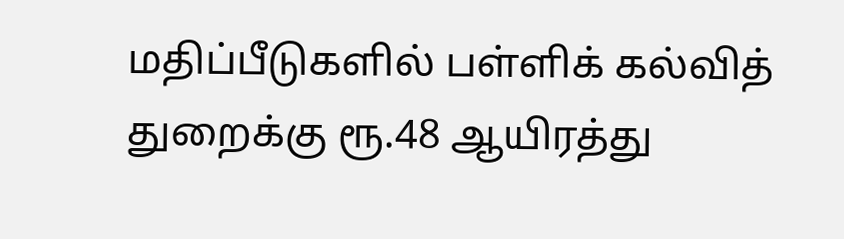மதிப்பீடுகளில் பள்ளிக் கல்வித் துறைக்கு ரூ.48 ஆயிரத்து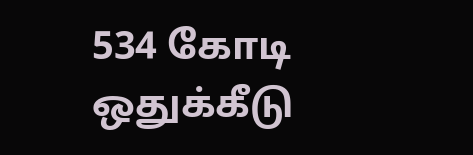534 கோடி ஒதுக்கீடு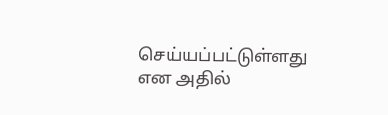செய்யப்பட்டுள்ளது என அதில்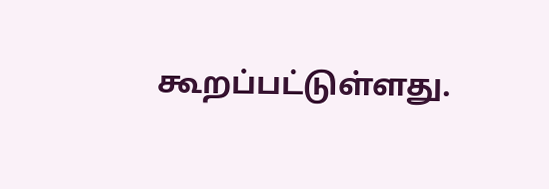கூறப்பட்டுள்ளது.